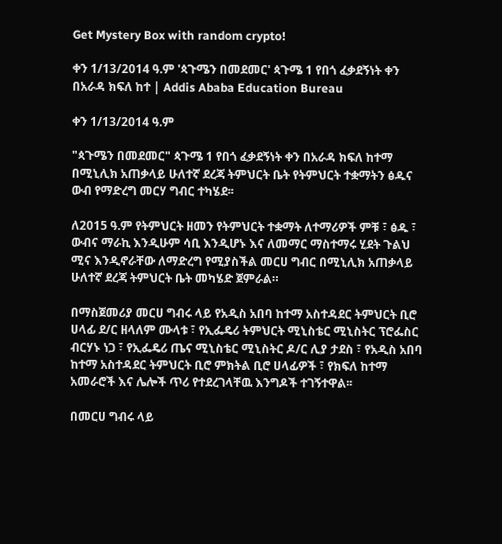Get Mystery Box with random crypto!

ቀን 1/13/2014 ዓ.ም 'ጳጉሜን በመደመር' ጳጉሜ 1 የበጎ ፈቃደኝነት ቀን በአራዳ ክፍለ ከተ | Addis Ababa Education Bureau

ቀን 1/13/2014 ዓ.ም

"ጳጉሜን በመደመር" ጳጉሜ 1 የበጎ ፈቃደኝነት ቀን በአራዳ ክፍለ ከተማ በሚኒሊክ አጠቃላይ ሁለተኛ ደረጃ ትምህርት ቤት የትምህርት ተቋማትን ፅዱና ውብ የማድረግ መርሃ ግብር ተካሄደ፡፡

ለ2015 ዓ.ም የትምህርት ዘመን የትምህርት ተቋማት ለተማሪዎች ምቹ ፣ ፅዱ ፣ ውብና ማራኪ እንዲሁም ሳቢ እንዲሆኑ እና ለመማር ማስተማሩ ሂደት ጉልህ ሚና እንዲኖራቸው ለማድረግ የሚያስችል መርሀ ግብር በሚኒሊክ አጠቃላይ ሁለተኛ ደረጃ ትምህርት ቤት መካሄድ ጀምራል።

በማስጀመሪያ መርሀ ግብሩ ላይ የአዲስ አበባ ከተማ አስተዳደር ትምህርት ቢሮ ሀላፊ ደ/ር ዘላለም ሙላቱ ፣ የኢፌዴሪ ትምህርት ሚኒስቴር ሚኒስትር ፕሮፌስር ብርሃኑ ነጋ ፣ የኢፌዴሪ ጤና ሚኒስቴር ሚኒስትር ዶ/ር ሊያ ታደስ ፣ የአዲስ አበባ ከተማ አስተዳደር ትምህርት ቢሮ ምክትል ቢሮ ሀላፊዎች ፣ የክፍለ ከተማ አመራሮች እና ሌሎች ጥሪ የተደረገላቸዉ እንግዶች ተገኝተዋል፡፡

በመርሀ ግብሩ ላይ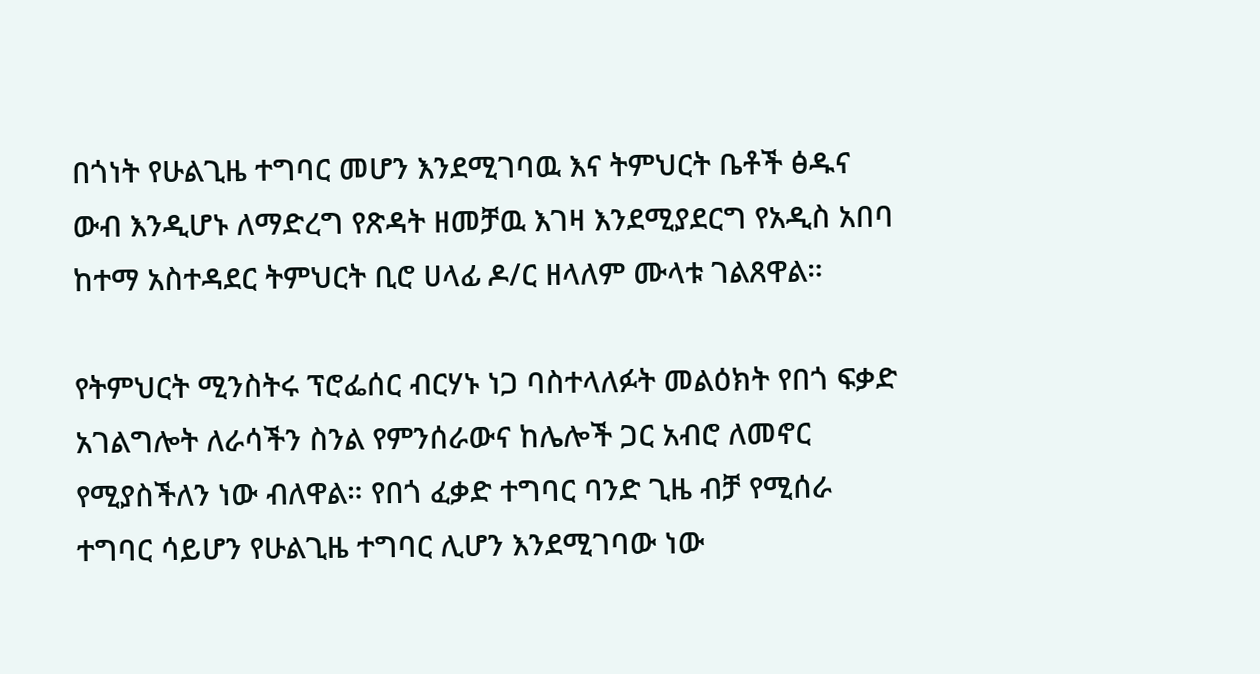በጎነት የሁልጊዜ ተግባር መሆን እንደሚገባዉ እና ትምህርት ቤቶች ፅዱና ውብ እንዲሆኑ ለማድረግ የጽዳት ዘመቻዉ እገዛ እንደሚያደርግ የአዲስ አበባ ከተማ አስተዳደር ትምህርት ቢሮ ሀላፊ ዶ/ር ዘላለም ሙላቱ ገልጸዋል።

የትምህርት ሚንስትሩ ፕሮፌሰር ብርሃኑ ነጋ ባስተላለፉት መልዕክት የበጎ ፍቃድ አገልግሎት ለራሳችን ስንል የምንሰራውና ከሌሎች ጋር አብሮ ለመኖር የሚያስችለን ነው ብለዋል። የበጎ ፈቃድ ተግባር ባንድ ጊዜ ብቻ የሚሰራ ተግባር ሳይሆን የሁልጊዜ ተግባር ሊሆን እንደሚገባው ነው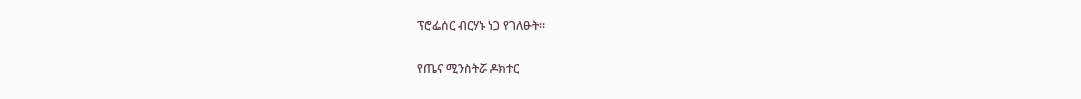ፕሮፌሰር ብርሃኑ ነጋ የገለፁት።

የጤና ሚንስትሯ ዶክተር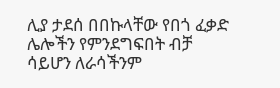ሊያ ታደሰ በበኩላቸው የበጎ ፈቃድ ሌሎችን የምንደግፍበት ብቻ ሳይሆን ለራሳችንም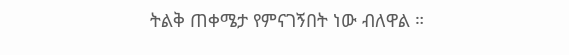ትልቅ ጠቀሜታ የምናገኝበት ነው ብለዋል ።